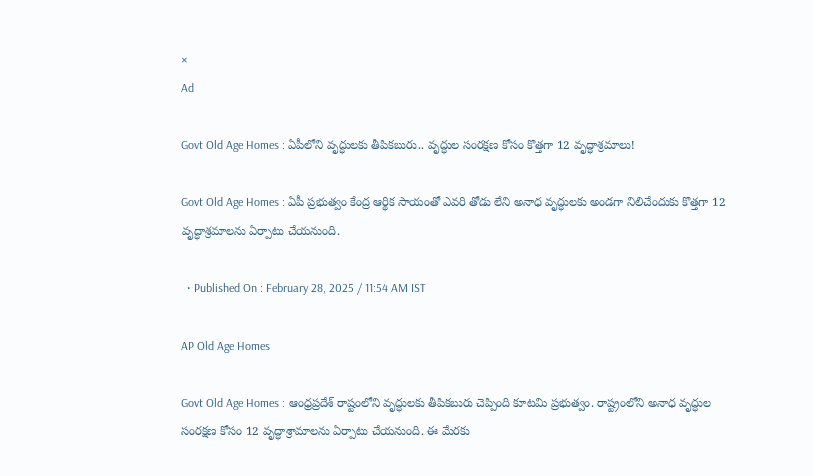×
Ad

Govt Old Age Homes : ఏపీలోని వృద్ధులకు తీపికబురు.. వృద్ధుల సంరక్షణ కోసం కొత్తగా 12 వృద్ధాశ్రమాలు!

Govt Old Age Homes : ఏపీ ప్రభుత్వం కేంద్ర ఆర్థిక సాయంతో ఎవరి తోడు లేని అనాధ వృద్ధులకు అండగా నిలిచేందుకు కొత్తగా 12 వృద్ధాశ్రమాలను ఏర్పాటు చేయనుంది.

  • Published On : February 28, 2025 / 11:54 AM IST

AP Old Age Homes

Govt Old Age Homes : ఆంధ్రప్రదేశ్ రాష్టంలోని వృద్ధులకు తీపికబురు చెప్పింది కూటమి ప్రభుత్వం. రాష్ట్రంలోని అనాధ వృద్ధుల సంరక్షణ కోసం 12 వృద్ధాశ్రామాలను ఏర్పాటు చేయనుంది. ఈ మేరకు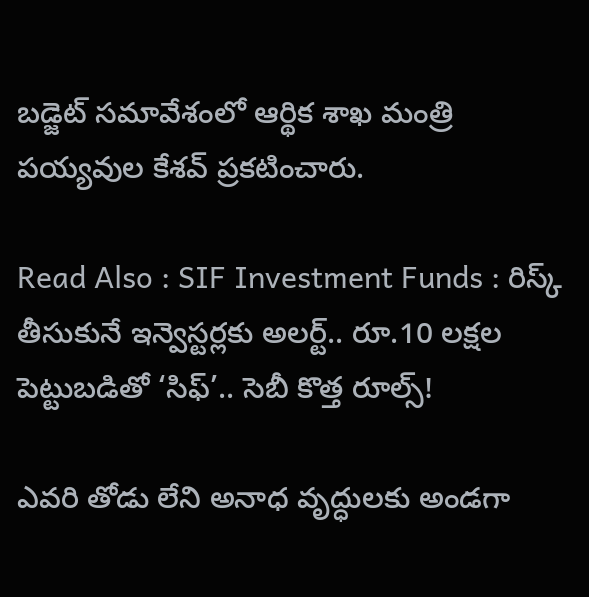బడ్జెట్ సమావేశంలో ఆర్థిక శాఖ మంత్రి పయ్యవుల కేశవ్ ప్రకటించారు.

Read Also : SIF Investment Funds : రిస్క్ తీసుకునే ఇన్వెస్టర్లకు అలర్ట్.. రూ.10 లక్షల పెట్టుబడితో ‘సిఫ్’.. సెబీ కొత్త రూల్స్!

ఎవరి తోడు లేని అనాధ వృద్ధులకు అండగా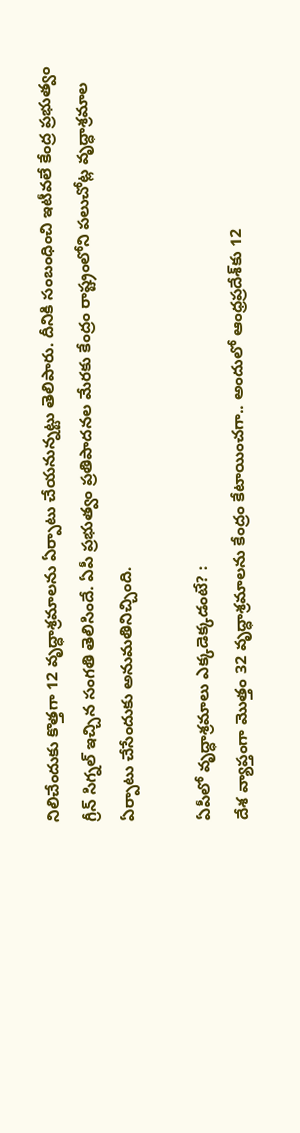నిలిచేందుకు కొత్తగా 12 వృద్ధాశ్రమాలను ఏర్పాటు చేయనున్నట్టు తెలిపారు. దీనికి సంబంధించి ఇటీవలే కేంద్ర ప్రభుత్వం గ్రీన్ సిగ్నల్ ఇచ్చిన సంగతి తెలిసిందే. ఏపీ ప్రభుత్వం ప్రతిపాదనల మేరకు కేంద్రం రాష్ట్రంలోని పలుచోట్ల వృద్ధాశ్రమాల ఏర్పాటు చేసేందుకు అనుమతినిచ్చింది.

ఏపీలో వృద్ధాశ్రమాలు ఎక్కడెక్కడంటే? :
దేశ వ్యాప్తంగా మొత్తం 32 వృద్ధాశ్రమాలను కేంద్రం కేటాయించగా.. అందులో ఆంధ్రప్రదేశ్‌కు 12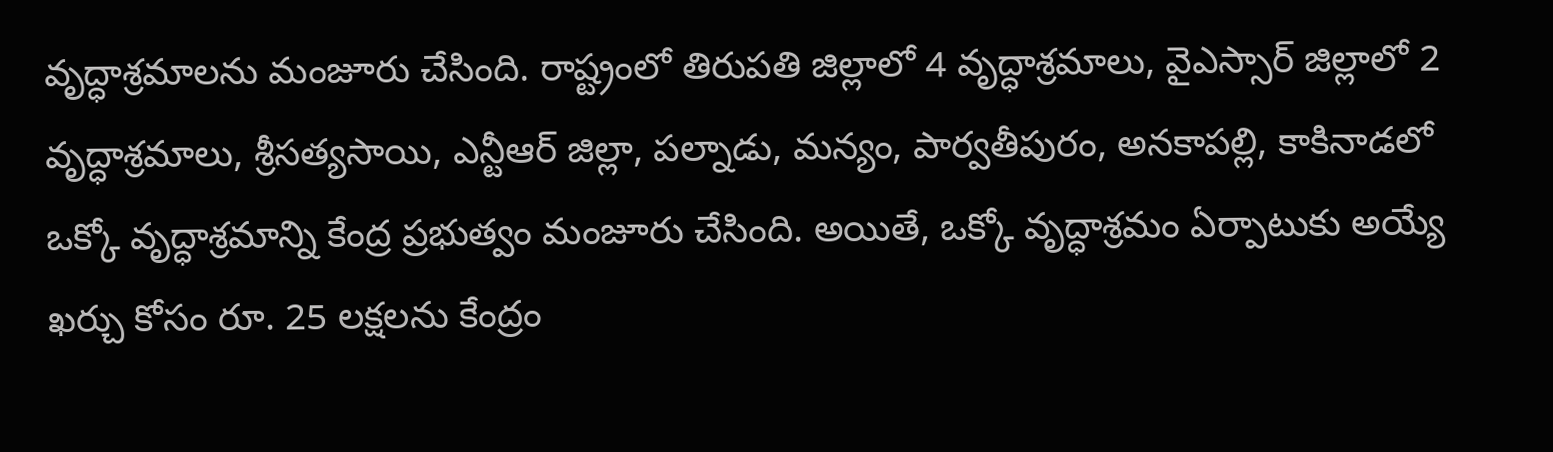వృద్ధాశ్రమాలను మంజూరు చేసింది. రాష్ట్రంలో తిరుపతి జిల్లాలో 4 వృద్ధాశ్రమాలు, వైఎస్సార్‌ జిల్లాలో 2 వృద్ధాశ్రమాలు, శ్రీసత్యసాయి, ఎన్టీఆర్‌ జిల్లా, పల్నాడు, మన్యం, పార్వతీపురం, అనకాపల్లి, కాకినాడలో ఒక్కో వృద్ధాశ్రమాన్ని కేంద్ర ప్రభుత్వం మంజూరు చేసింది. అయితే, ఒక్కో వృద్ధాశ్రమం ఏర్పాటుకు అయ్యే ఖర్చు కోసం రూ. 25 లక్షలను కేంద్రం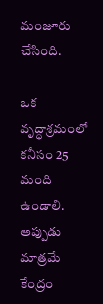మంజూరు చేసింది.

ఒక వృద్ధాశ్రమంలో కనీసం 25 మంది ఉండాలి. అప్పుడు మాత్రమే కేంద్రం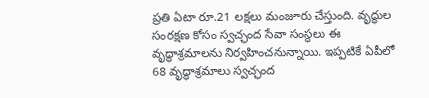ప్రతి ఏటా రూ.21 లక్షలు మంజూరు చేస్తుంది. వృద్ధుల సంరక్షణ కోసం స్వచ్ఛంద సేవా సంస్థలు ఈ వృద్ధాశ్రమాలను నిర్వహించనున్నాయి. ఇప్పటికే ఏపీలో 68 వృద్ధాశ్రమాలు స్వచ్ఛంద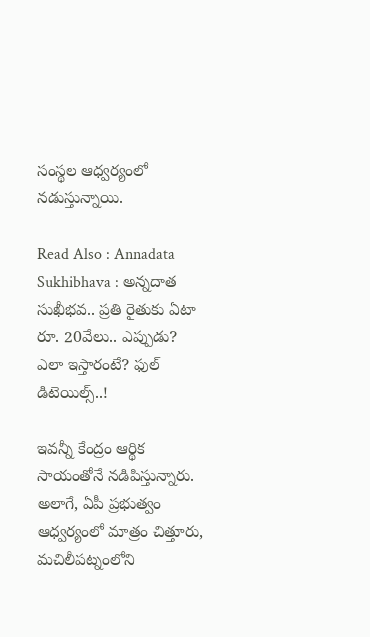సంస్థల ఆధ్వర్యంలో నడుస్తున్నాయి.

Read Also : Annadata Sukhibhava : అన్నదాత సుఖీభవ.. ప్రతి రైతుకు ఏటా రూ. 20వేలు.. ఎప్పుడు? ఎలా ఇస్తారంటే? ఫుల్ డిటెయిల్స్..!

ఇవన్నీ కేంద్రం ఆర్థిక సాయంతోనే నడిపిస్తున్నారు. అలాగే, ఏపీ ప్రభుత్వం ఆధ్వర్యంలో మాత్రం చిత్తూరు, మచిలీపట్నంలోని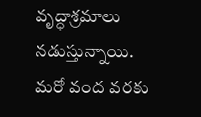వృద్ధాశ్రమాలు నడుస్తున్నాయి. మరో వంద వరకు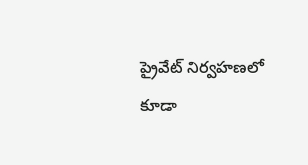ప్రైవేట్‌ నిర్వహణలో కూడా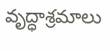వృద్ధాశ్రమాలు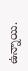ఉన్నాయి.